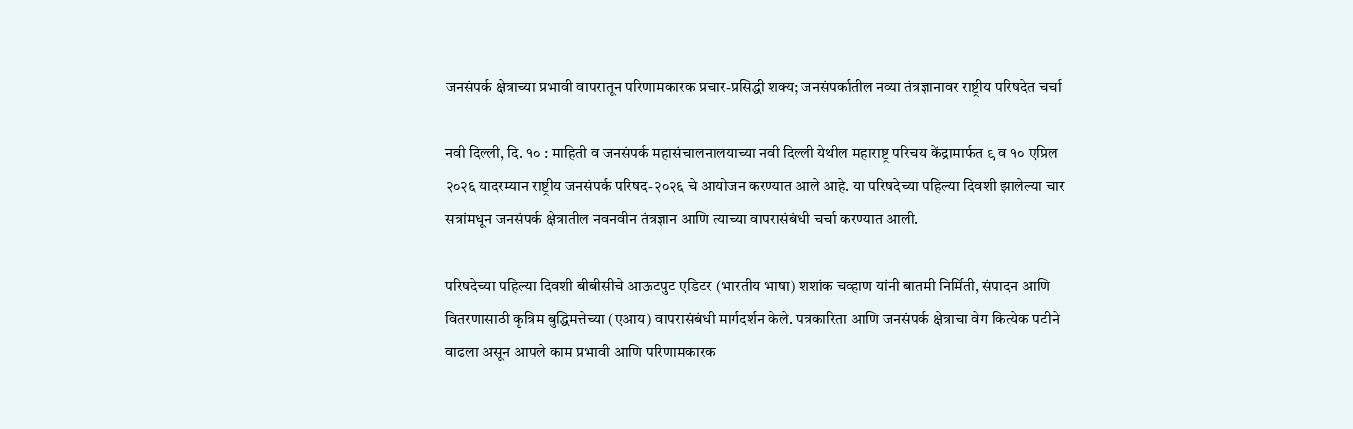जनसंपर्क क्षेत्राच्या प्रभावी वापरातून परिणामकारक प्रचार-प्रसिद्धी शक्य; जनसंपर्कातील नव्या तंत्रज्ञानावर राष्ट्रीय परिषदेत चर्चा

नवी दिल्ली, दि. १० : माहिती व जनसंपर्क महासंचालनालयाच्या नवी दिल्ली येथील महाराष्ट्र परिचय केंद्रामार्फत ९ व १० एप्रिल २०२६ यादरम्यान राष्ट्रीय जनसंपर्क परिषद-२०२६ चे आयोजन करण्यात आले आहे. या परिषदेच्या पहिल्या दिवशी झालेल्या चार सत्रांमधून जनसंपर्क क्षेत्रातील नवनवीन तंत्रज्ञान आणि त्याच्या वापरासंबंधी चर्चा करण्यात आली.

परिषदेच्या पहिल्या दिवशी बीबीसीचे आऊटपुट एडिटर (भारतीय भाषा) शशांक चव्हाण यांनी बातमी निर्मिती, संपादन आणि वितरणासाठी कृत्रिम बुद्धिमत्तेच्या (एआय) वापरासंबंधी मार्गदर्शन केले. पत्रकारिता आणि जनसंपर्क क्षेत्राचा वेग कित्येक पटीने वाढला असून आपले काम प्रभावी आणि परिणामकारक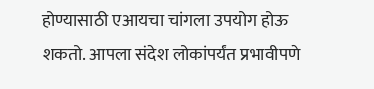होण्यासाठी एआयचा चांगला उपयोग होऊ शकतो. आपला संदेश लोकांपर्यंत प्रभावीपणे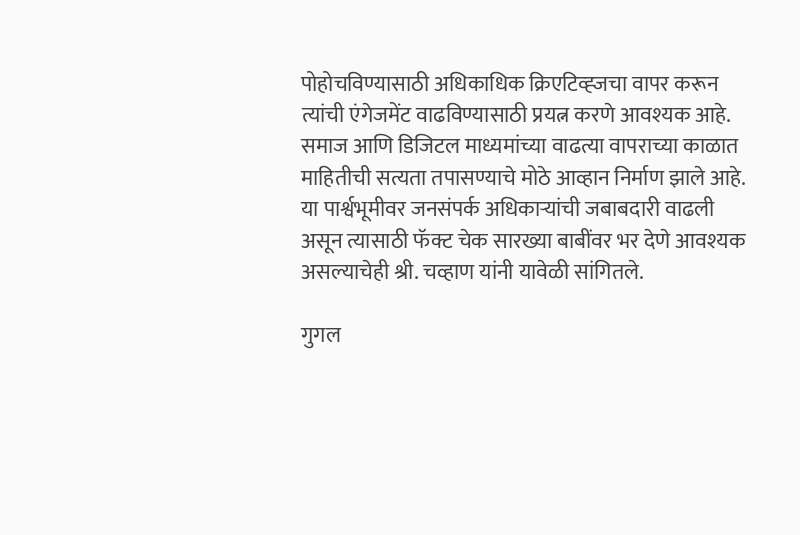पोहोचविण्यासाठी अधिकाधिक क्रिएटिव्ह्जचा वापर करून त्यांची एंगेजमेंट वाढविण्यासाठी प्रयत्न करणे आवश्यक आहे. समाज आणि डिजिटल माध्यमांच्या वाढत्या वापराच्या काळात माहितीची सत्यता तपासण्याचे मोठे आव्हान निर्माण झाले आहे. या पार्श्वभूमीवर जनसंपर्क अधिकाऱ्यांची जबाबदारी वाढली असून त्यासाठी फॅक्ट चेक सारख्या बाबींवर भर देणे आवश्यक असल्याचेही श्री. चव्हाण यांनी यावेळी सांगितले.

गुगल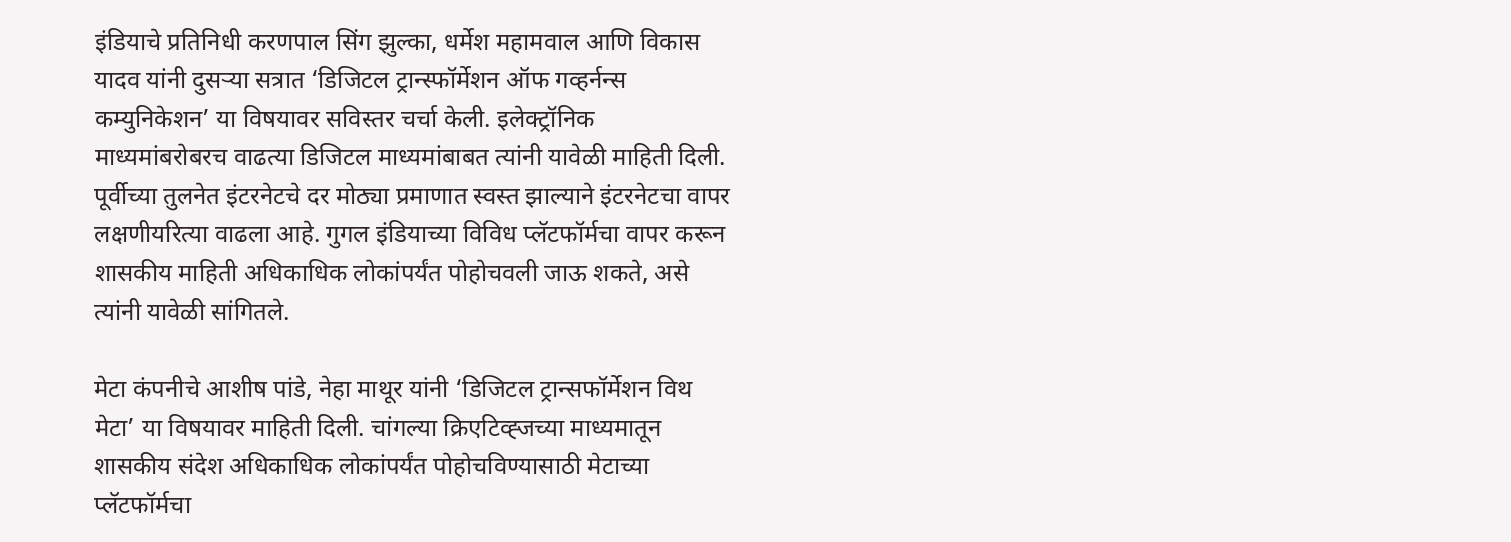इंडियाचे प्रतिनिधी करणपाल सिंग झुल्का, धर्मेश महामवाल आणि विकास यादव यांनी दुसऱ्या सत्रात ‘डिजिटल ट्रान्स्फॉर्मेशन ऑफ गव्हर्नन्स कम्युनिकेशन’ या विषयावर सविस्तर चर्चा केली. इलेक्ट्रॉनिक माध्यमांबरोबरच वाढत्या डिजिटल माध्यमांबाबत त्यांनी यावेळी माहिती दिली. पूर्वीच्या तुलनेत इंटरनेटचे दर मोठ्या प्रमाणात स्वस्त झाल्याने इंटरनेटचा वापर लक्षणीयरित्या वाढला आहे. गुगल इंडियाच्या विविध प्लॅटफॉर्मचा वापर करून शासकीय माहिती अधिकाधिक लोकांपर्यंत पोहोचवली जाऊ शकते, असे त्यांनी यावेळी सांगितले.

मेटा कंपनीचे आशीष पांडे, नेहा माथूर यांनी ‘डिजिटल ट्रान्सफॉर्मेशन विथ मेटा’ या विषयावर माहिती दिली. चांगल्या क्रिएटिव्ह्जच्या माध्यमातून शासकीय संदेश अधिकाधिक लोकांपर्यंत पोहोचविण्यासाठी मेटाच्या प्लॅटफॉर्मचा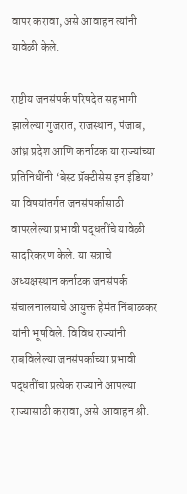वापर करावा, असे आवाहन त्यांनी यावेळी केले.

राष्टीय जनसंपर्क परिषदेत सहभागी झालेल्या गुजरात, राजस्थान, पंजाब, आंध्र प्रदेश आणि कर्नाटक या राज्यांच्या प्रतिनिधींनी ‘बेस्ट प्रॅक्टीसेस इन इंडिया’ या विषयांतर्गत जनसंपर्कासाठी वापरलेल्या प्रभावी पद्धतींचे यावेळी सादरिकरण केले. या सत्राचे अध्यक्षस्थान कर्नाटक जनसंपर्क संचालनालयाचे आयुक्त हेमंत निंबाळकर यांनी भूषविले. विविध राज्यांनी राबविलेल्या जनसंपर्काच्या प्रभावी पद्धतींचा प्रत्येक राज्याने आपल्या राज्यासाठी करावा, असे आवाहन श्री.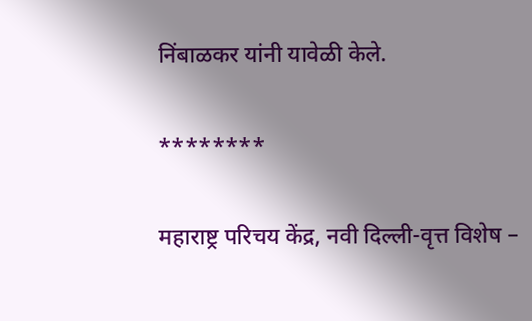निंबाळकर यांनी यावेळी केले.

********

महाराष्ट्र परिचय केंद्र, नवी दिल्ली-वृत्त विशेष –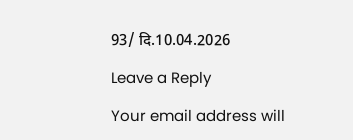93/ दि.10.04.2026

Leave a Reply

Your email address will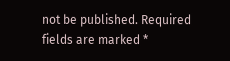not be published. Required fields are marked *